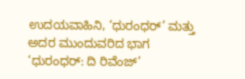ಉದಯವಾಹಿನಿ, ‘ಧುರಂಧರ್‌’ ಮತ್ತು ಅದರ ಮುಂದುವರಿದ ಭಾಗ ‘ಧುರಂಧರ್: ದಿ ರಿವೆಂಜ್’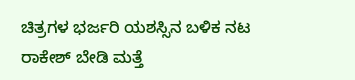ಚಿತ್ರಗಳ ಭರ್ಜರಿ ಯಶಸ್ಸಿನ ಬಳಿಕ ನಟ ರಾಕೇಶ್ ಬೇಡಿ ಮತ್ತೆ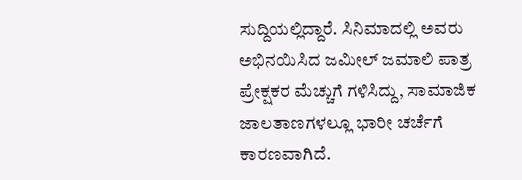ಸುದ್ದಿಯಲ್ಲಿದ್ದಾರೆ. ಸಿನಿಮಾದಲ್ಲಿ ಅವರು ಅಭಿನಯಿಸಿದ ಜಮೀಲ್ ಜಮಾಲಿ ಪಾತ್ರ ಪ್ರೇಕ್ಷಕರ ಮೆಚ್ಚುಗೆ ಗಳಿಸಿದ್ದು, ಸಾಮಾಜಿಕ ಜಾಲತಾಣಗಳಲ್ಲೂ ಭಾರೀ ಚರ್ಚೆಗೆ ಕಾರಣವಾಗಿದೆ.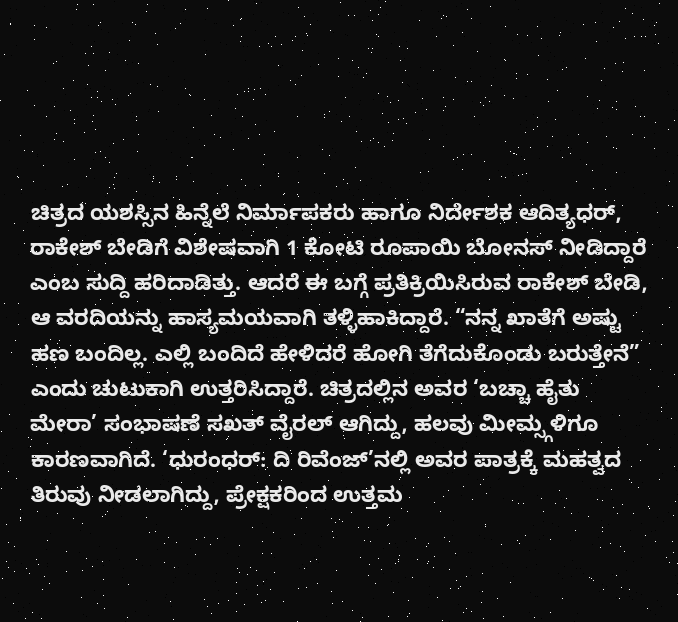ಚಿತ್ರದ ಯಶಸ್ಸಿನ ಹಿನ್ನೆಲೆ ನಿರ್ಮಾಪಕರು ಹಾಗೂ ನಿರ್ದೇಶಕ ಆದಿತ್ಯಧರ್, ರಾಕೇಶ್ ಬೇಡಿಗೆ ವಿಶೇಷವಾಗಿ 1 ಕೋಟಿ ರೂಪಾಯಿ ಬೋನಸ್ ನೀಡಿದ್ದಾರೆ ಎಂಬ ಸುದ್ದಿ ಹರಿದಾಡಿತ್ತು. ಆದರೆ ಈ ಬಗ್ಗೆ ಪ್ರತಿಕ್ರಿಯಿಸಿರುವ ರಾಕೇಶ್ ಬೇಡಿ, ಆ ವರದಿಯನ್ನು ಹಾಸ್ಯಮಯವಾಗಿ ತಳ್ಳಿಹಾಕಿದ್ದಾರೆ. “ನನ್ನ ಖಾತೆಗೆ ಅಷ್ಟು ಹಣ ಬಂದಿಲ್ಲ. ಎಲ್ಲಿ ಬಂದಿದೆ ಹೇಳಿದರೆ ಹೋಗಿ ತೆಗೆದುಕೊಂಡು ಬರುತ್ತೇನೆ” ಎಂದು ಚುಟುಕಾಗಿ ಉತ್ತರಿಸಿದ್ದಾರೆ. ಚಿತ್ರದಲ್ಲಿನ ಅವರ ‘ಬಚ್ಚಾ ಹೈತು ಮೇರಾ’ ಸಂಭಾಷಣೆ ಸಖತ್ ವೈರಲ್ ಆಗಿದ್ದು, ಹಲವು ಮೀಮ್ಸ್ಗಳಿಗೂ ಕಾರಣವಾಗಿದೆ. ‘ಧುರಂಧರ್: ದಿ ರಿವೆಂಜ್’ನಲ್ಲಿ ಅವರ ಪಾತ್ರಕ್ಕೆ ಮಹತ್ವದ ತಿರುವು ನೀಡಲಾಗಿದ್ದು, ಪ್ರೇಕ್ಷಕರಿಂದ ಉತ್ತಮ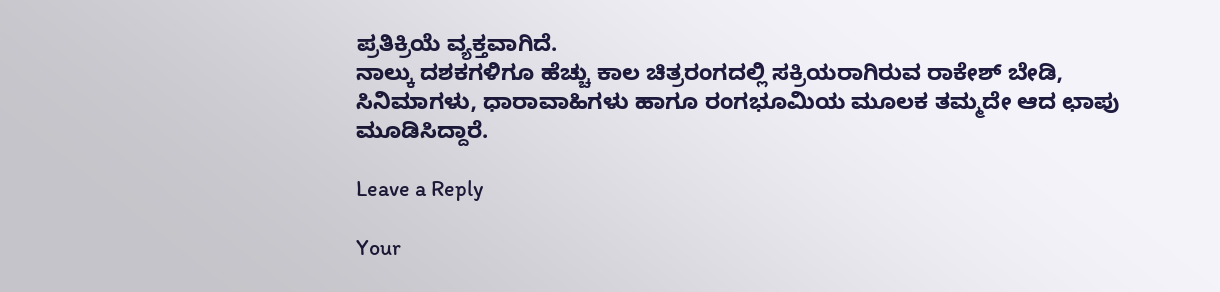ಪ್ರತಿಕ್ರಿಯೆ ವ್ಯಕ್ತವಾಗಿದೆ.
ನಾಲ್ಕು ದಶಕಗಳಿಗೂ ಹೆಚ್ಚು ಕಾಲ ಚಿತ್ರರಂಗದಲ್ಲಿ ಸಕ್ರಿಯರಾಗಿರುವ ರಾಕೇಶ್ ಬೇಡಿ, ಸಿನಿಮಾಗಳು, ಧಾರಾವಾಹಿಗಳು ಹಾಗೂ ರಂಗಭೂಮಿಯ ಮೂಲಕ ತಮ್ಮದೇ ಆದ ಛಾಪು ಮೂಡಿಸಿದ್ದಾರೆ.

Leave a Reply

Your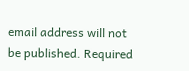email address will not be published. Required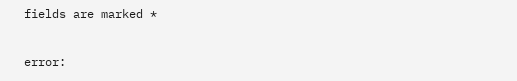fields are marked *

error: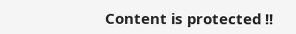Content is protected !!